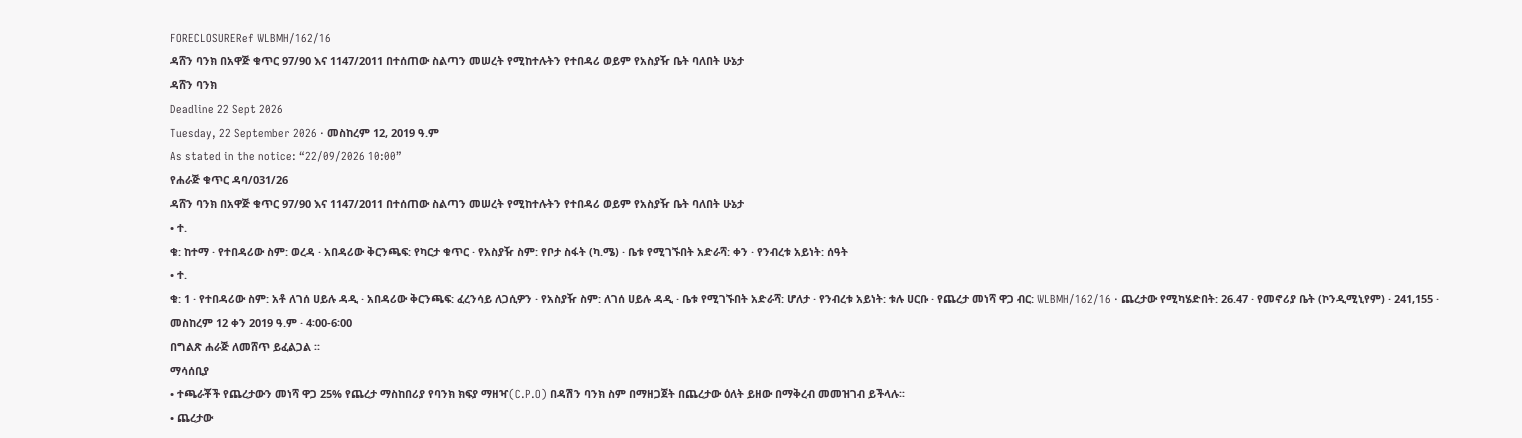FORECLOSURERef WLBMH/162/16
ዳሸን ባንክ በአዋጅ ቁጥር 97/90 እና 1147/2011 በተሰጠው ስልጣን መሠረት የሚከተሉትን የተበዳሪ ወይም የአስያዥ ቤት ባለበት ሁኔታ
ዳሸን ባንክ
Deadline 22 Sept 2026
Tuesday, 22 September 2026 · መስከረም 12, 2019 ዓ.ም
As stated in the notice: “22/09/2026 10:00”
የሐራጅ ቁጥር ዳባ/031/26
ዳሸን ባንክ በአዋጅ ቁጥር 97/90 እና 1147/2011 በተሰጠው ስልጣን መሠረት የሚከተሉትን የተበዳሪ ወይም የአስያዥ ቤት ባለበት ሁኔታ
• ተ.
ቁ: ከተማ · የተበዳሪው ስም: ወረዳ · አበዳሪው ቅርንጫፍ: የካርታ ቁጥር · የአስያዥ ስም: የቦታ ስፋት (ካ.ሜ) · ቤቱ የሚገኙበት አድራሻ: ቀን · የንብረቱ አይነት: ሰዓት
• ተ.
ቁ: 1 · የተበዳሪው ስም: አቶ ለገሰ ሀይሉ ዳዲ · አበዳሪው ቅርንጫፍ: ፈረንሳይ ለጋሲዎን · የአስያዥ ስም: ለገሰ ሀይሉ ዳዲ · ቤቱ የሚገኙበት አድራሻ: ሆለታ · የንብረቱ አይነት: ቱሉ ሀርቡ · የጨረታ መነሻ ዋጋ ብር: WLBMH/162/16 · ጨረታው የሚካሄድበት: 26.47 · የመኖሪያ ቤት (ኮንዲሚኒየም) · 241,155 · መስከረም 12 ቀን 2019 ዓ.ም · 4፡00-6፡00
በግልጽ ሐራጅ ለመሸጥ ይፈልጋል ፡፡
ማሳሰቢያ
• ተጫራቾች የጨረታውን መነሻ ዋጋ 25% የጨረታ ማስከበሪያ የባንክ ክፍያ ማዘዣ(C.P.O) በዳሽን ባንክ ስም በማዘጋጀት በጨረታው ዕለት ይዘው በማቅረብ መመዝገብ ይችላሉ፡፡
• ጨረታው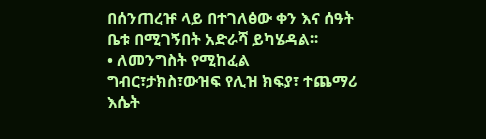በሰንጠረዡ ላይ በተገለፅው ቀን እና ሰዓት ቤቱ በሚገኝበት አድራሻ ይካሄዳል፡፡
• ለመንግስት የሚከፈል ግብር፣ታክስ፣ውዝፍ የሊዝ ክፍያ፣ ተጨማሪ እሴት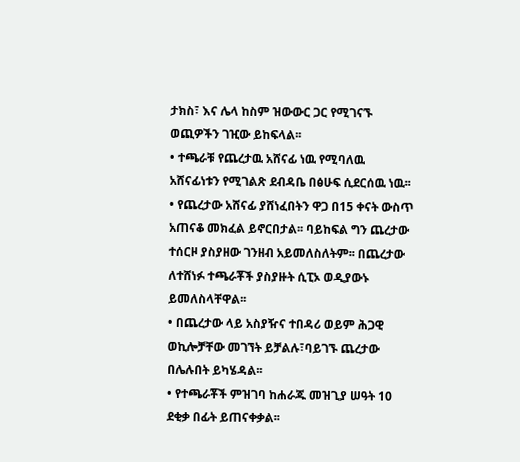ታክስ፣ እና ሌላ ከስም ዝውውር ጋር የሚገናኙ ወጪዎችን ገዢው ይከፍላል፡፡
• ተጫራቹ የጨረታዉ አሸናፊ ነዉ የሚባለዉ አሸናፊነቱን የሚገልጽ ደብዳቤ በፅሁፍ ሲደርሰዉ ነዉ፡፡
• የጨረታው አሸናፊ ያሸነፈበትን ዋጋ በ15 ቀናት ውስጥ አጠናቆ መክፈል ይኖርበታል፡፡ ባይከፍል ግን ጨረታው ተሰርዞ ያስያዘው ገንዘብ አይመለስለትም፡፡ በጨረታው ለተሸነፉ ተጫራቾች ያስያዙት ሲፒኦ ወዲያውኑ ይመለስላቸዋል፡፡
• በጨረታው ላይ አስያዥና ተበዳሪ ወይም ሕጋዊ ወኪሎቻቸው መገኘት ይቻልሉ፣ባይገኙ ጨረታው በሌሉበት ይካሄዳል፡፡
• የተጫራቾች ምዝገባ ከሐራጁ መዝጊያ ሠዓት 10 ደቂቃ በፊት ይጠናቀቃል፡፡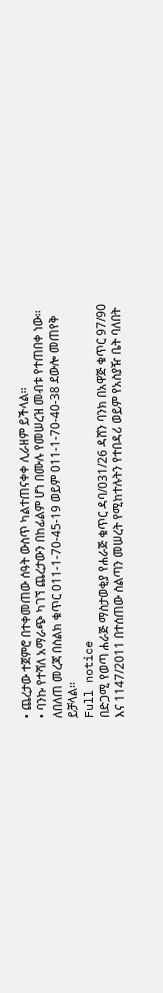• ጨረታው ተጀምሮ በተቀመጠው ሰዓት ውስጥ ካልተጠናቀቀ ሊራዘም ይችላል፡፡
• ባንኩ የተሻለ አማራጭ ካገኘ ጨረታውን በከፊልም ሆነ በሙሉ የመሠረዝ መብቱ የተጠበቀ ነው፡፡
ለበለጠ መረጃ በስልክ ቁጥር 011-1-70-45-19 ወይም 011-1-70-40-38 ደውሎ መጠየቅ ይቻላል፡፡
Full notice
በድጋሚ የወጣ ሐራጅ ማስታወቂያ የሐራጅ ቁጥር ዳባ/031/26 ዳሸን ባንክ በአዋጅ ቁጥር 97/90 እና 1147/2011 በተሰጠው ስልጣን መሠረት የሚከተሉትን የተበዳሪ ወይም የአስያዥ ቤት ባለበት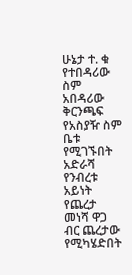ሁኔታ ተ. ቁ የተበዳሪው ስም አበዳሪው ቅርንጫፍ የአስያዥ ስም ቤቱ የሚገኙበት አድራሻ የንብረቱ አይነት የጨረታ መነሻ ዋጋ ብር ጨረታው የሚካሄድበት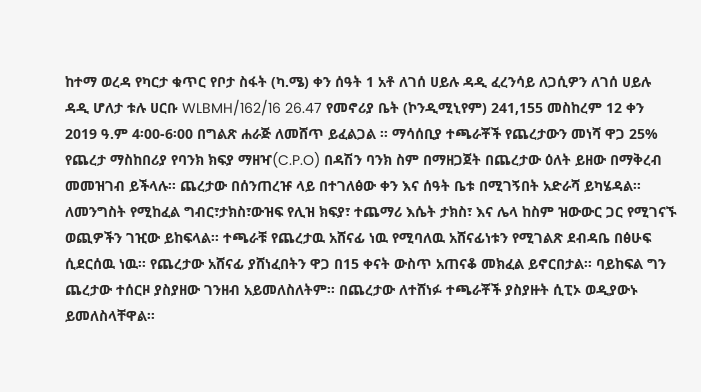ከተማ ወረዳ የካርታ ቁጥር የቦታ ስፋት (ካ.ሜ) ቀን ሰዓት 1 አቶ ለገሰ ሀይሉ ዳዲ ፈረንሳይ ለጋሲዎን ለገሰ ሀይሉ ዳዲ ሆለታ ቱሉ ሀርቡ WLBMH/162/16 26.47 የመኖሪያ ቤት (ኮንዲሚኒየም) 241,155 መስከረም 12 ቀን 2019 ዓ.ም 4፡00-6፡00 በግልጽ ሐራጅ ለመሸጥ ይፈልጋል ፡፡ ማሳሰቢያ ተጫራቾች የጨረታውን መነሻ ዋጋ 25% የጨረታ ማስከበሪያ የባንክ ክፍያ ማዘዣ(C.P.O) በዳሽን ባንክ ስም በማዘጋጀት በጨረታው ዕለት ይዘው በማቅረብ መመዝገብ ይችላሉ፡፡ ጨረታው በሰንጠረዡ ላይ በተገለፅው ቀን እና ሰዓት ቤቱ በሚገኝበት አድራሻ ይካሄዳል፡፡ ለመንግስት የሚከፈል ግብር፣ታክስ፣ውዝፍ የሊዝ ክፍያ፣ ተጨማሪ እሴት ታክስ፣ እና ሌላ ከስም ዝውውር ጋር የሚገናኙ ወጪዎችን ገዢው ይከፍላል፡፡ ተጫራቹ የጨረታዉ አሸናፊ ነዉ የሚባለዉ አሸናፊነቱን የሚገልጽ ደብዳቤ በፅሁፍ ሲደርሰዉ ነዉ፡፡ የጨረታው አሸናፊ ያሸነፈበትን ዋጋ በ15 ቀናት ውስጥ አጠናቆ መክፈል ይኖርበታል፡፡ ባይከፍል ግን ጨረታው ተሰርዞ ያስያዘው ገንዘብ አይመለስለትም፡፡ በጨረታው ለተሸነፉ ተጫራቾች ያስያዙት ሲፒኦ ወዲያውኑ ይመለስላቸዋል፡፡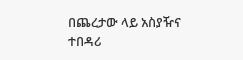በጨረታው ላይ አስያዥና ተበዳሪ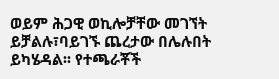ወይም ሕጋዊ ወኪሎቻቸው መገኘት ይቻልሉ፣ባይገኙ ጨረታው በሌሉበት ይካሄዳል፡፡ የተጫራቾች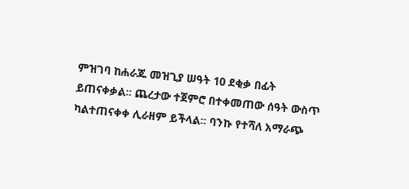ምዝገባ ከሐራጁ መዝጊያ ሠዓት 10 ደቂቃ በፊት ይጠናቀቃል፡፡ ጨረታው ተጀምሮ በተቀመጠው ሰዓት ውስጥ ካልተጠናቀቀ ሊራዘም ይችላል፡፡ ባንኩ የተሻለ አማራጭ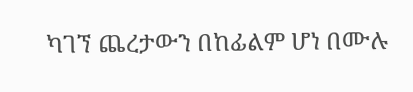ካገኘ ጨረታውን በከፊልም ሆነ በሙሉ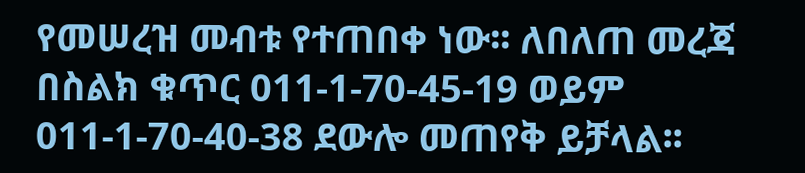የመሠረዝ መብቱ የተጠበቀ ነው፡፡ ለበለጠ መረጃ በስልክ ቁጥር 011-1-70-45-19 ወይም 011-1-70-40-38 ደውሎ መጠየቅ ይቻላል፡፡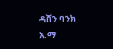ዳሸን ባንክ አ.ማ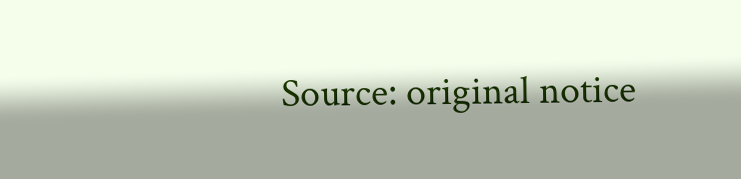Source: original notice